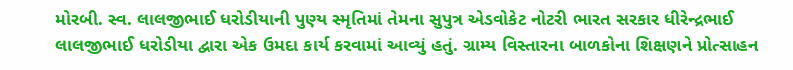મોરબી. સ્વ. લાલજીભાઈ ધરોડીયાની પુણ્ય સ્મૃતિમાં તેમના સુપુત્ર એડવોકેટ નોટરી ભારત સરકાર ધીરેન્દ્રભાઈ લાલજીભાઈ ધરોડીયા દ્વારા એક ઉમદા કાર્ય કરવામાં આવ્યું હતું. ગ્રામ્ય વિસ્તારના બાળકોના શિક્ષણને પ્રોત્સાહન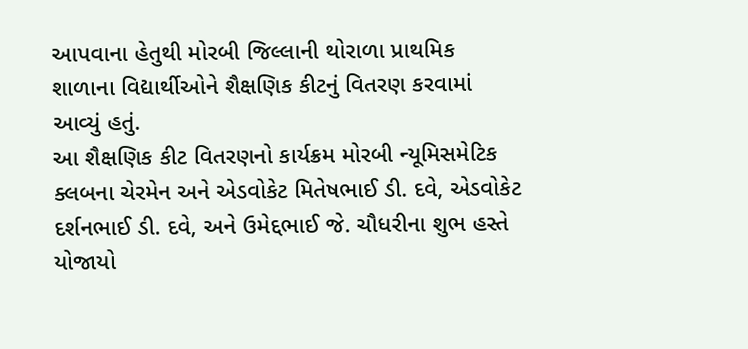આપવાના હેતુથી મોરબી જિલ્લાની થોરાળા પ્રાથમિક શાળાના વિદ્યાર્થીઓને શૈક્ષણિક કીટનું વિતરણ કરવામાં આવ્યું હતું.
આ શૈક્ષણિક કીટ વિતરણનો કાર્યક્રમ મોરબી ન્યૂમિસમેટિક ક્લબના ચેરમેન અને એડવોકેટ મિતેષભાઈ ડી. દવે, એડવોકેટ દર્શનભાઈ ડી. દવે, અને ઉમેદ્દભાઈ જે. ચૌધરીના શુભ હસ્તે યોજાયો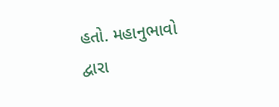હતો. મહાનુભાવો દ્વારા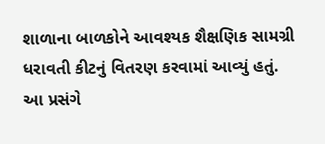શાળાના બાળકોને આવશ્યક શૈક્ષણિક સામગ્રી ધરાવતી કીટનું વિતરણ કરવામાં આવ્યું હતું.
આ પ્રસંગે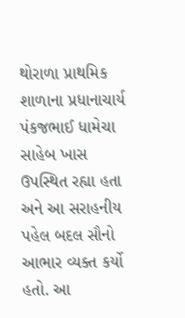થોરાળા પ્રાથમિક શાળાના પ્રધાનાચાર્ય પંકજભાઈ ધામેચા સાહેબ ખાસ ઉપસ્થિત રહ્યા હતા અને આ સરાહનીય પહેલ બદલ સૌનો આભાર વ્યક્ત કર્યો હતો. આ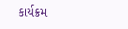કાર્યક્રમ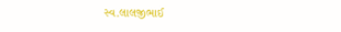સ્વ.લાલજીભાઈ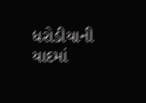ધરોડીયાની યાદમાં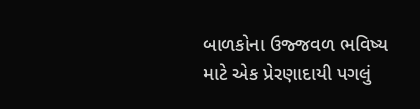બાળકોના ઉજ્જવળ ભવિષ્ય માટે એક પ્રેરણાદાયી પગલું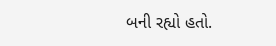બની રહ્યો હતો.